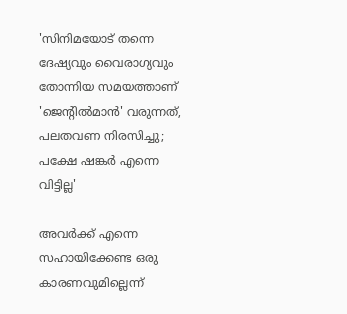'സിനിമയോട് തന്നെ ദേഷ്യവും വൈരാഗ്യവും തോന്നിയ സമയത്താണ് 'ജെന്റിൽമാൻ' വരുന്നത്, പലതവണ നിരസിച്ചു; പക്ഷേ ഷങ്കർ എന്നെ വിട്ടില്ല'

അവർക്ക് എന്നെ സഹായിക്കേണ്ട ഒരു കാരണവുമില്ലെന്ന്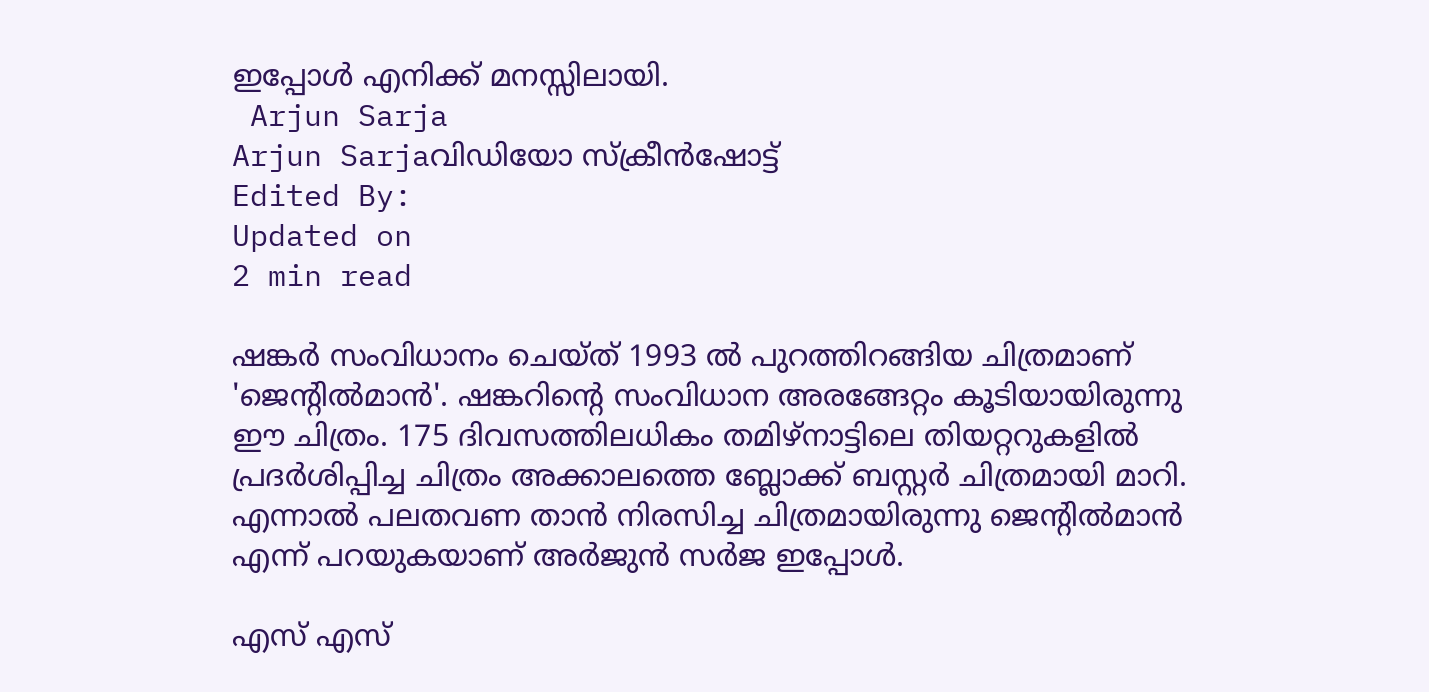ഇപ്പോൾ എനിക്ക് മനസ്സിലായി.
 Arjun Sarja
Arjun Sarjaവിഡിയോ സ്ക്രീൻഷോട്ട്
Edited By:
Updated on
2 min read

ഷങ്കർ സംവിധാനം ചെയ്ത് 1993 ൽ പുറത്തിറങ്ങിയ ചിത്രമാണ് 'ജെന്റിൽമാൻ'. ഷങ്കറിന്റെ സംവിധാന അരങ്ങേറ്റം കൂടിയായിരുന്നു ഈ ചിത്രം. 175 ദിവസത്തിലധികം തമിഴ്നാട്ടിലെ തിയറ്ററുകളിൽ പ്രദർശിപ്പിച്ച ചിത്രം അക്കാലത്തെ ബ്ലോക്ക് ബസ്റ്റർ‍ ചിത്രമായി മാറി. എന്നാൽ പലതവണ താൻ നിരസിച്ച ചിത്രമായിരുന്നു ജെന്റിൽമാൻ എന്ന് പറയുകയാണ് അർജുൻ സർജ ഇപ്പോൾ.

എസ് എസ്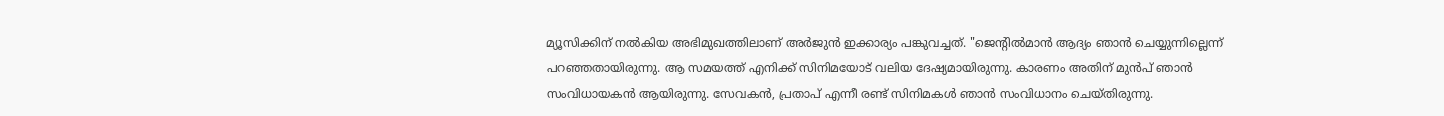മ്യൂസിക്കിന് നൽകിയ അഭിമുഖത്തിലാണ് അർജുൻ ഇക്കാര്യം പങ്കുവച്ചത്. "ജെന്റിൽമാൻ ആദ്യം ഞാൻ ചെയ്യുന്നില്ലെന്ന് പറഞ്ഞതായിരുന്നു. ആ സമയത്ത് എനിക്ക് സിനിമയോട് വലിയ ദേഷ്യമായിരുന്നു. കാരണം അതിന് മുൻപ് ഞാൻ സംവിധായകൻ ആയിരുന്നു. സേവകൻ, പ്രതാപ് എന്നീ രണ്ട് സിനിമകൾ ഞാൻ സംവിധാനം ചെയ്തിരുന്നു.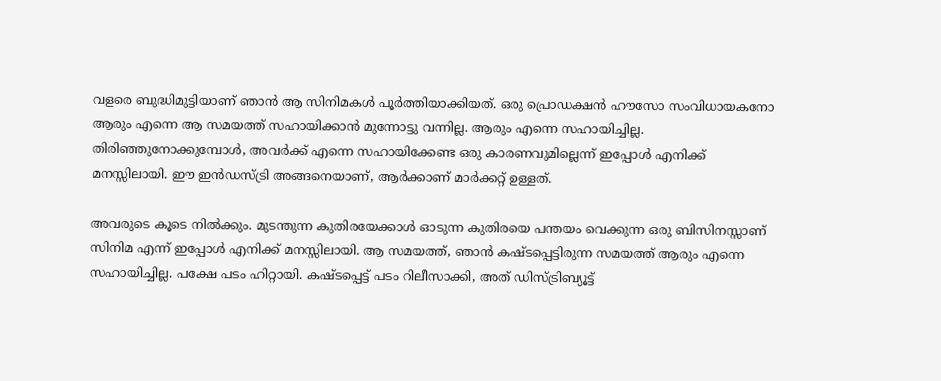വളരെ ബുദ്ധിമുട്ടിയാണ് ഞാൻ ആ സിനിമകൾ പൂർത്തിയാക്കിയത്. ഒരു പ്രൊഡക്ഷൻ ഹൗസോ സംവിധായകനോ ആരും എന്നെ ആ സമയത്ത് സഹായിക്കാൻ മുന്നോട്ടു വന്നില്ല. ആരും എന്നെ സഹായിച്ചില്ല. തിരിഞ്ഞുനോക്കുമ്പോൾ, അവർക്ക് എന്നെ സഹായിക്കേണ്ട ഒരു കാരണവുമില്ലെന്ന് ഇപ്പോൾ എനിക്ക് മനസ്സിലായി. ഈ ഇൻഡസ്ട്രി അങ്ങനെയാണ്, ആർക്കാണ് മാർക്കറ്റ് ഉള്ളത്.

അവരുടെ കൂടെ നിൽക്കും. മുടന്തുന്ന കുതിരയേക്കാൾ ഓടുന്ന കുതിരയെ പന്തയം വെക്കുന്ന ഒരു ബിസിനസ്സാണ് സിനിമ എന്ന് ഇപ്പോൾ എനിക്ക് മനസ്സിലായി. ആ സമയത്ത്, ഞാൻ കഷ്ടപ്പെട്ടിരുന്ന സമയത്ത് ആരും എന്നെ സഹായിച്ചില്ല. പക്ഷേ പടം ഹിറ്റായി. കഷ്ടപ്പെട്ട് പടം റിലീസാക്കി, അത് ഡിസ്ട്രിബ്യൂട്ട്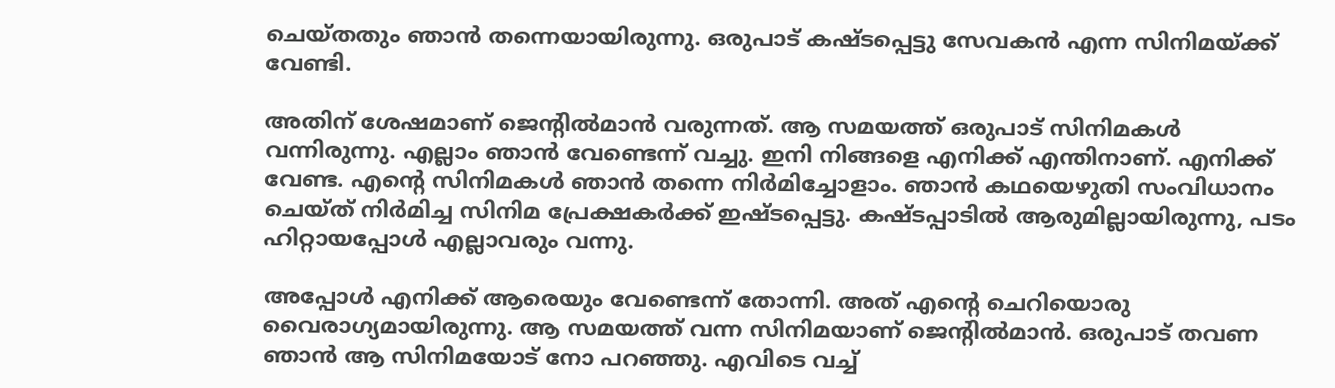ചെയ്തതും ഞാൻ തന്നെയായിരുന്നു. ഒരുപാട് കഷ്ടപ്പെട്ടു സേവകൻ എന്ന സിനിമയ്ക്ക് വേണ്ടി.

അതിന് ശേഷമാണ് ജെന്റിൽമാൻ വരുന്നത്. ആ സമയത്ത് ഒരുപാട് സിനിമകൾ വന്നിരുന്നു. എല്ലാം ഞാൻ വേണ്ടെന്ന് വച്ചു. ഇനി നിങ്ങളെ എനിക്ക് എന്തിനാണ്. എനിക്ക് വേണ്ട. എന്റെ സിനിമകൾ ഞാൻ തന്നെ നിർമിച്ചോളാം. ഞാൻ കഥയെഴുതി സംവിധാനം ചെയ്ത് നിർ‌മിച്ച സിനിമ പ്രേക്ഷകർക്ക് ഇഷ്ടപ്പെട്ടു. കഷ്ടപ്പാടിൽ ആരുമില്ലായിരുന്നു, പടം ഹിറ്റായപ്പോൾ എല്ലാവരും വന്നു.

അപ്പോൾ എനിക്ക് ആരെയും വേണ്ടെന്ന് തോന്നി. അത് എന്റെ ചെറിയൊരു വൈരാഗ്യമായിരുന്നു. ആ സമയത്ത് വന്ന സിനിമയാണ് ജെന്റിൽമാൻ. ഒരുപാട് തവണ ഞാൻ ആ സിനിമയോട് നോ പറഞ്ഞു. എവിടെ വച്ച്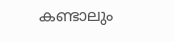കണ്ടാലും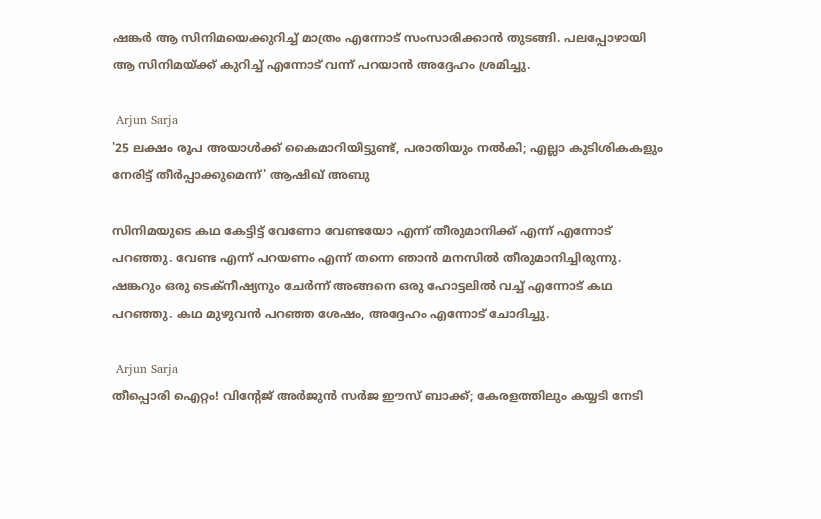ഷങ്കർ ആ സിനിമയെക്കുറിച്ച് മാത്രം എന്നോട് സംസാരിക്കാൻ തുടങ്ങി. പലപ്പോഴായി ആ സിനിമയ്ക്ക് കുറിച്ച് എന്നോട് വന്ന് പറയാൻ അദ്ദേഹം ശ്രമിച്ചു.

 Arjun Sarja
'25 ലക്ഷം രൂപ അയാൾക്ക് കൈമാറിയിട്ടുണ്ട്, പരാതിയും നൽകി; എല്ലാ കുടിശികകളും നേരിട്ട് തീർപ്പാക്കുമെന്ന്' ആഷിഖ് അബു

സിനിമയുടെ കഥ കേട്ടിട്ട് വേണോ വേണ്ടയോ എന്ന് തീരുമാനിക്ക് എന്ന് എന്നോട് പറഞ്ഞു. വേണ്ട എന്ന് പറയണം എന്ന് തന്നെ ഞാൻ മനസിൽ തീരുമാനിച്ചിരുന്നു. ഷങ്കറും ഒരു ടെക്നീഷ്യനും ചേർന്ന് അങ്ങനെ ഒരു ഹോട്ടലിൽ വച്ച് എന്നോട് കഥ പറഞ്ഞു. കഥ മുഴുവൻ പറഞ്ഞ ശേഷം, അദ്ദേഹം എന്നോട് ചോദിച്ചു.

 Arjun Sarja
തീപ്പൊരി ഐറ്റം! വിന്റേജ് അർജുൻ സർജ ഈസ് ബാക്ക്; കേരളത്തിലും കയ്യടി നേടി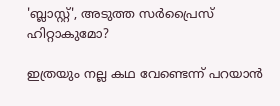'ബ്ലാസ്റ്റ്', അടുത്ത സർപ്രൈസ് ഹിറ്റാകുമോ?

ഇത്രയും നല്ല കഥ വേണ്ടെന്ന് പറയാൻ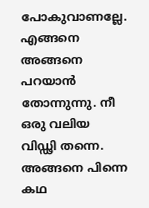പോകുവാണല്ലേ. എങ്ങനെ അങ്ങനെ പറയാൻ തോന്നുന്നു. നീ ഒരു വലിയ വിഡ്ഢി തന്നെ. അങ്ങനെ പിന്നെ കഥ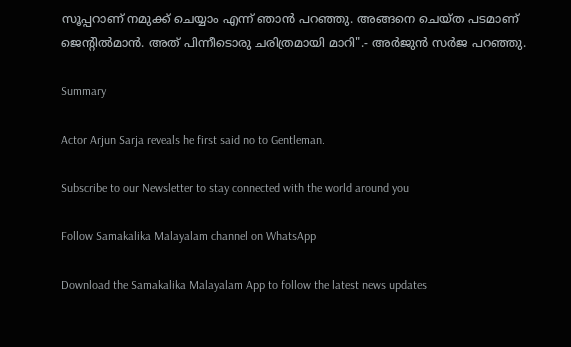സൂപ്പറാണ് നമുക്ക് ചെയ്യാം എന്ന് ഞാൻ പറഞ്ഞു. അങ്ങനെ ചെയ്ത പടമാണ് ജെന്റിൽമാൻ. അത് പിന്നീടൊരു ചരിത്രമായി മാറി".- അർജുൻ സർജ പറഞ്ഞു.

Summary

Actor Arjun Sarja reveals he first said no to Gentleman.

Subscribe to our Newsletter to stay connected with the world around you

Follow Samakalika Malayalam channel on WhatsApp

Download the Samakalika Malayalam App to follow the latest news updates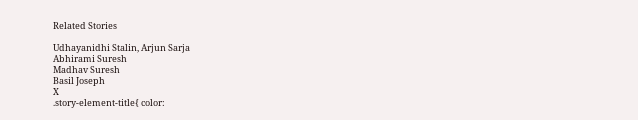Related Stories

Udhayanidhi Stalin, Arjun Sarja
Abhirami Suresh
Madhav Suresh
Basil Joseph
X
.story-element-title{ color: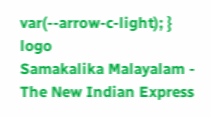var(--arrow-c-light); }
logo
Samakalika Malayalam - The New Indian Express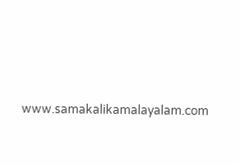www.samakalikamalayalam.com